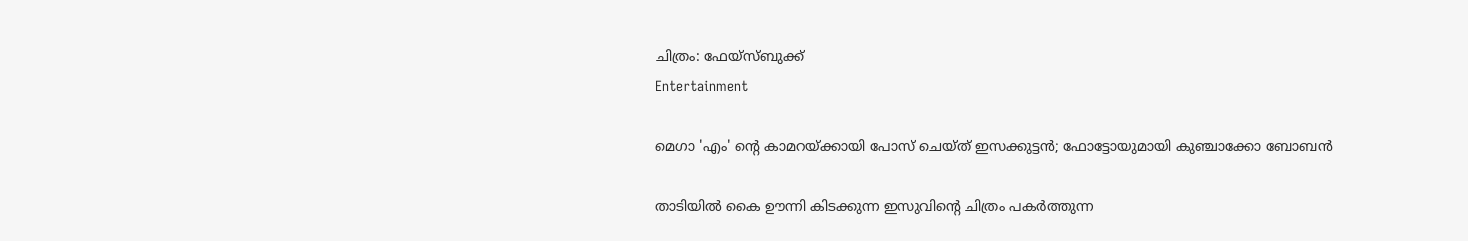ചിത്രം: ഫേയ്സ്ബുക്ക്
Entertainment

മെഗാ 'എം' ന്റെ കാമറയ്ക്കായി പോസ് ചെയ്ത് ഇസക്കുട്ടൻ; ഫോട്ടോയുമായി കുഞ്ചാക്കോ ബോബൻ

താടിയിൽ കൈ ഊന്നി കിടക്കുന്ന ഇസുവിന്റെ ചിത്രം പകർത്തുന്ന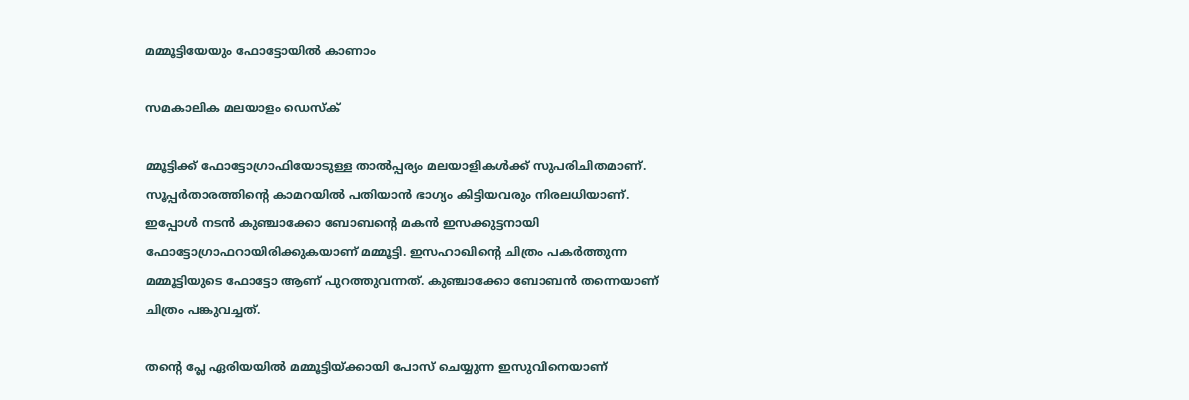മമ്മൂട്ടിയേയും ഫോട്ടോയിൽ കാണാം

സമകാലിക മലയാളം ഡെസ്ക്

മ്മൂട്ടിക്ക് ഫോട്ടോഗ്രാഫിയോടുള്ള താൽപ്പര്യം മലയാളികൾക്ക് സുപരിചിതമാണ്. സൂപ്പർതാരത്തിന്റെ കാമറയിൽ പതിയാൻ ഭാഗ്യം കിട്ടിയവരും നിരലധിയാണ്. ഇപ്പോൾ നടൻ കുഞ്ചാക്കോ ബോബന്റെ മകൻ ഇസക്കുട്ടനായി ഫോട്ടോഗ്രാഫറായിരിക്കുകയാണ് മമ്മൂട്ടി. ഇസഹാഖിന്റെ ചിത്രം പകർത്തുന്ന മമ്മൂട്ടിയുടെ ഫോട്ടോ ആണ് പുറത്തുവന്നത്. കുഞ്ചാക്കോ ബോബൻ തന്നെയാണ് ചിത്രം പങ്കുവച്ചത്.

തന്റെ പ്ലേ ഏരിയയിൽ മമ്മൂട്ടിയ്ക്കായി പോസ് ചെയ്യുന്ന ഇസുവിനെയാണ്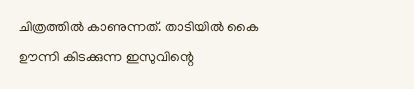ചിത്രത്തിൽ കാണുന്നത്. താടിയിൽ കൈ ഊന്നി കിടക്കുന്ന ഇസുവിന്റെ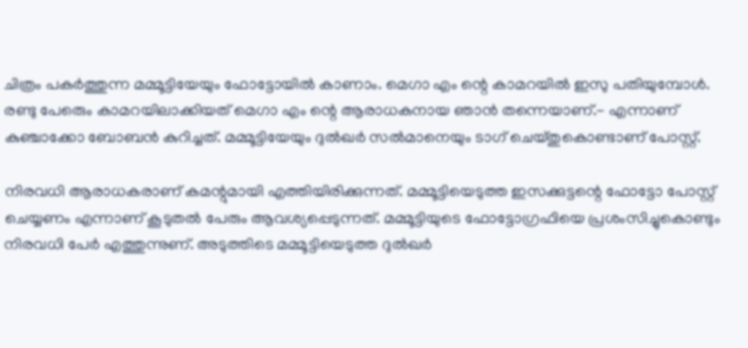ചിത്രം പകർത്തുന്ന മമ്മൂട്ടിയേയും ഫോട്ടോയിൽ കാണാം. മെഗാ എം ന്റെ കാമറയിൽ ഇസു പതിയുമ്പോൾ. രണ്ടു പേരെും കാമറയിലാക്കിയത് മെഗാ എം ന്റെ ആരാധകനായ ഞാൻ തന്നെയാണ്.- എന്നാണ് കുഞ്ചാക്കോ ബോബൻ കുറിച്ചത്. മമ്മൂട്ടിയേയും ദുൽഖർ സൽമാനെയും ടാഗ് ചെയ്തുകൊണ്ടാണ് പോസ്റ്റ്.

നിരവധി ആരാധകരാണ് കമന്റുമായി എത്തിയിരിക്കുന്നത്. മമ്മൂട്ടിയെടുത്ത ഇസക്കുട്ടന്റെ ഫോട്ടോ പോസ്റ്റ് ചെയ്യണം എന്നാണ് കൂടുതൽ പേരും ആവശ്യപ്പെടുന്നത്. മമ്മൂട്ടിയുടെ ഫോട്ടോഗ്രഫിയെ പ്രശംസിച്ചുകൊണ്ടും നിരവധി പേർ എത്തുന്നുണ്. അടുത്തിടെ മമ്മൂട്ടിയെടുത്ത ദുൽഖർ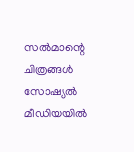സൽമാന്റെ ചിത്രങ്ങൾ സോഷ്യൽ മീ‍ഡിയയിൽ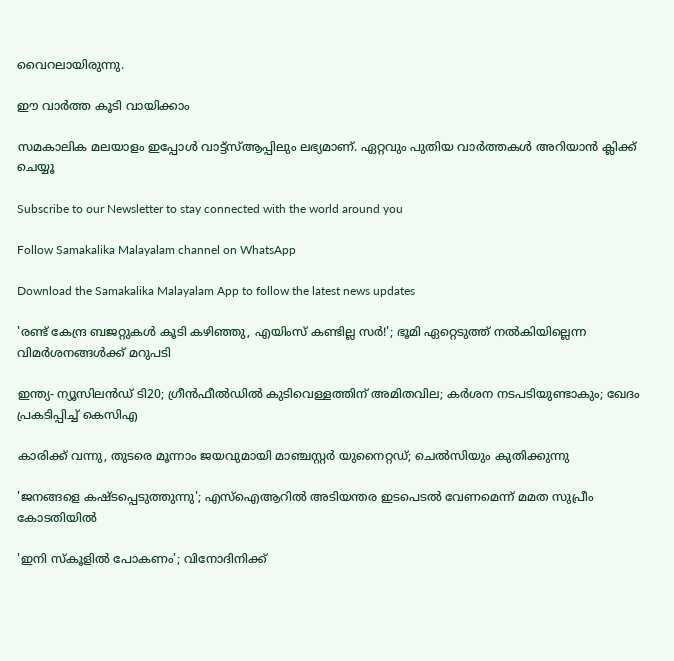വൈറലായിരുന്നു.

ഈ വാർത്ത കൂടി വായിക്കാം

സമകാലിക മലയാളം ഇപ്പോൾ വാട്ട്‌സ്ആപ്പിലും ലഭ്യമാണ്. ഏറ്റവും പുതിയ വാർത്തകൾ അറിയാൻ ക്ലിക്ക് ചെയ്യൂ

Subscribe to our Newsletter to stay connected with the world around you

Follow Samakalika Malayalam channel on WhatsApp

Download the Samakalika Malayalam App to follow the latest news updates

'രണ്ട് കേന്ദ്ര ബജറ്റുകള്‍ കൂടി കഴിഞ്ഞു, എയിംസ് കണ്ടില്ല സര്‍!'; ഭൂമി ഏറ്റെടുത്ത് നല്‍കിയില്ലെന്ന വിമര്‍ശനങ്ങള്‍ക്ക് മറുപടി

ഇന്ത്യ- ന്യൂസിലൻഡ‍് ടി20; ഗ്രീൻഫീൽഡിൽ കുടിവെള്ളത്തിന് അമിതവില; കർശന നടപടിയുണ്ടാകും; ഖേദം പ്രകടിപ്പിച്ച് കെസിഎ

കാരിക്ക് വന്നു, തുടരെ മൂന്നാം ജയവുമായി മാഞ്ചസ്റ്റര്‍ യുനൈറ്റഡ്; ചെല്‍സിയും കുതിക്കുന്നു

'ജനങ്ങളെ കഷ്ടപ്പെടുത്തുന്നു'; എസ്ഐആറിൽ അടിയന്തര ഇടപെടൽ വേണമെന്ന് മമത സുപ്രീം കോടതിയിൽ

'ഇനി സ്‌കൂളില്‍ പോകണം'; വിനോദിനിക്ക്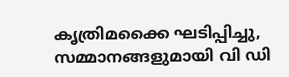കൃത്രിമക്കൈ ഘടിപ്പിച്ചു, സമ്മാനങ്ങളുമായി വി ഡി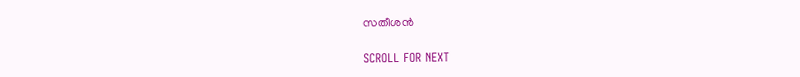സതീശന്‍

SCROLL FOR NEXT